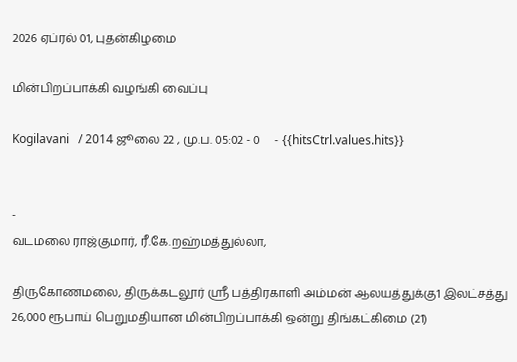2026 ஏப்ரல் 01, புதன்கிழமை

மின்பிறப்பாக்கி வழங்கி வைப்பு

Kogilavani   / 2014 ஜூலை 22 , மு.ப. 05:02 - 0     - {{hitsCtrl.values.hits}}


-
வடமலை ராஜ்குமார், ரீ.கே.றஹ்மத்துல்லா,

திருகோணமலை, திருக்கடலூர் ஸ்ரீ பத்திரகாளி அம்மன் ஆலயத்துக்கு1 இலட்சத்து 26,000 ரூபாய் பெறுமதியான மின்பிறப்பாக்கி ஒன்று திங்கட்கிமை (21)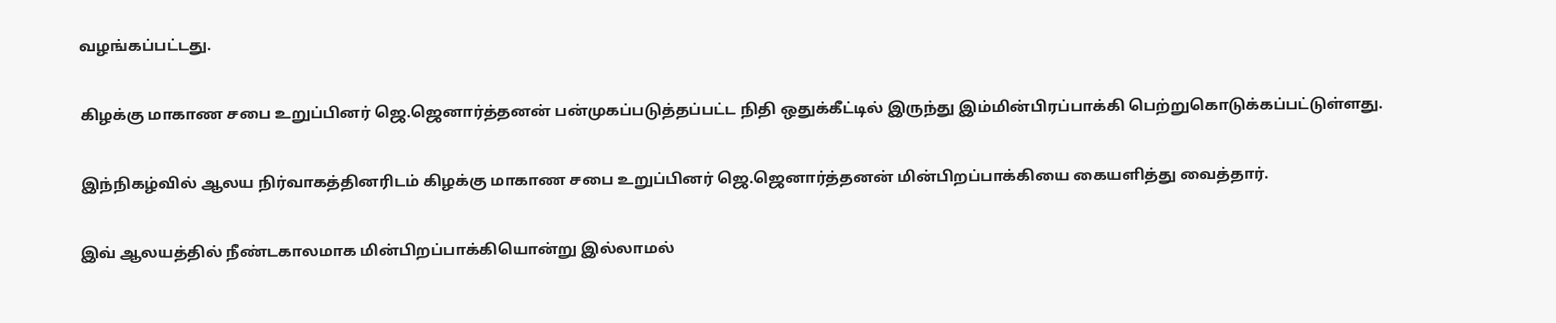வழங்கப்பட்டது.

கிழக்கு மாகாண சபை உறுப்பினர் ஜெ.ஜெனார்த்தனன் பன்முகப்படுத்தப்பட்ட நிதி ஒதுக்கீட்டில் இருந்து இம்மின்பிரப்பாக்கி பெற்றுகொடுக்கப்பட்டுள்ளது.

இந்நிகழ்வில் ஆலய நிர்வாகத்தினரிடம் கிழக்கு மாகாண சபை உறுப்பினர் ஜெ.ஜெனார்த்தனன் மின்பிறப்பாக்கியை கையளித்து வைத்தார்.

இவ் ஆலயத்தில் நீண்டகாலமாக மின்பிறப்பாக்கியொன்று இல்லாமல்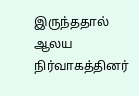இருந்ததால் ஆலய நிர்வாகத்தினர்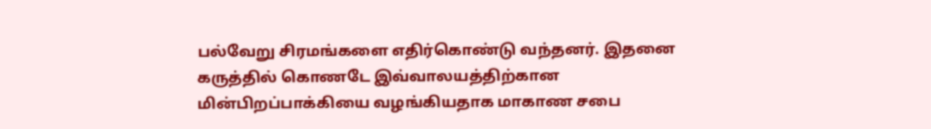பல்வேறு சிரமங்களை எதிர்கொண்டு வந்தனர். இதனை  கருத்தில் கொணடே இவ்வாலயத்திற்கான மின்பிறப்பாக்கியை வழங்கியதாக மாகாண சபை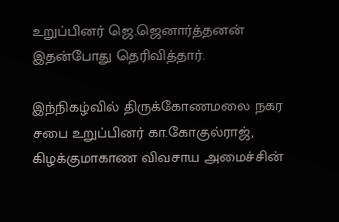உறுப்பினர் ஜெ.ஜெனார்த்தனன் இதன்போது தெரிவித்தார்.

இந்நிகழ்வில் திருக்கோணமலை நகர சபை உறுப்பினர் கா.கோகுல்ராஜ், கிழக்குமாகாண விவசாய அமைச்சின்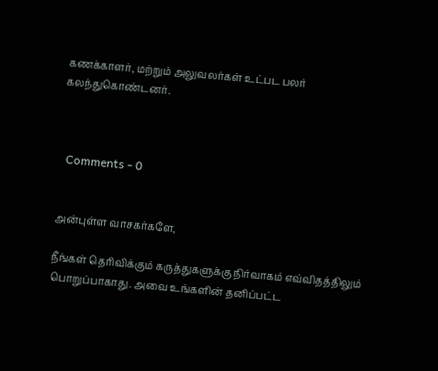கணக்காளர், மற்றும் அலுவலர்கள் உட்பட பலர் கலந்துகொண்டனர்.



  Comments - 0


அன்புள்ள வாசகர்களே,

நீங்கள் தெரிவிக்கும் கருத்துகளுக்கு நிர்வாகம் எவ்விதத்திலும் பொறுப்பாகாது. அவை உங்களின் தனிப்பட்ட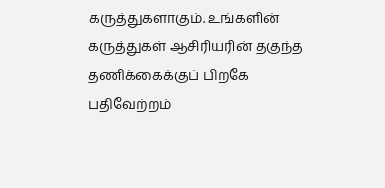கருத்துகளாகும். உங்களின் கருத்துகள் ஆசிரியரின் தகுந்த தணிக்கைக்குப் பிறகே பதிவேற்றம்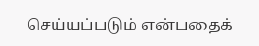செய்யப்படும் என்பதைக்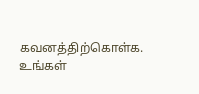கவனத்திற்கொள்க. உங்கள்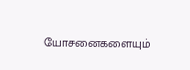யோசனைகளையும்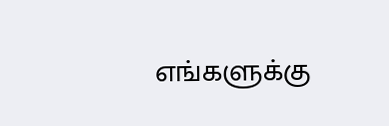எங்களுக்கு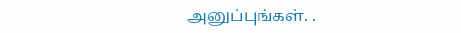அனுப்புங்கள். .